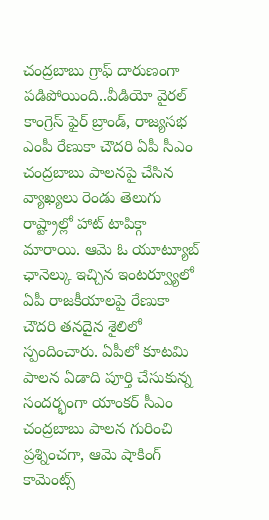చంద్రబాబు గ్రాఫ్ దారుణంగా పడిపోయింది..వీడియో వైరల్
కాంగ్రెస్ ఫైర్ బ్రాండ్, రాజ్యసభ ఎంపీ రేణుకా చౌదరి ఏపీ సీఎం చంద్రబాబు పాలనపై చేసిన వ్యాఖ్యలు రెండు తెలుగు రాష్ట్రాల్లో హాట్ టాపిక్గా మారాయి. ఆమె ఓ యూట్యూబ్ ఛానెల్కు ఇచ్చిన ఇంటర్వ్యూలో ఏపీ రాజకీయాలపై రేణుకా చౌదరి తనదైన శైలిలో స్పందించారు. ఏపీలో కూటమి పాలన ఏడాది పూర్తి చేసుకున్న సందర్భంగా యాంకర్ సీఎం చంద్రబాబు పాలన గురించి ప్రశ్నించగా, ఆమె షాకింగ్ కామెంట్స్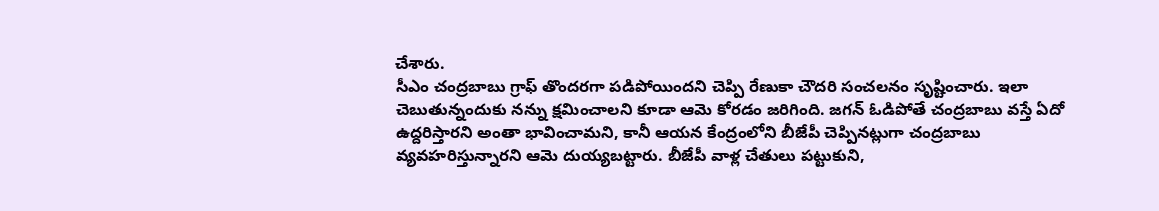చేశారు.
సీఎం చంద్రబాబు గ్రాఫ్ తొందరగా పడిపోయిందని చెప్పి రేణుకా చౌదరి సంచలనం సృష్టించారు. ఇలా చెబుతున్నందుకు నన్ను క్షమించాలని కూడా ఆమె కోరడం జరిగింది. జగన్ ఓడిపోతే చంద్రబాబు వస్తే ఏదో ఉద్దరిస్తారని అంతా భావించామని, కానీ ఆయన కేంద్రంలోని బీజేపీ చెప్పినట్లుగా చంద్రబాబు వ్యవహరిస్తున్నారని ఆమె దుయ్యబట్టారు. బీజేపీ వాళ్ల చేతులు పట్టుకుని,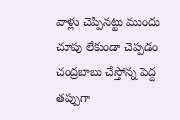వాళ్లు చెప్పినట్టు ముందు చూపు లేకుండా చెప్పడం చంద్రబాబు చేస్తోన్న పెద్ద తప్పుగా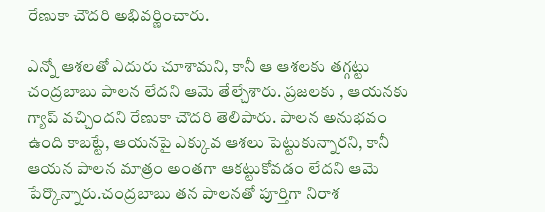రేణుకా చౌదరి అభివర్ణించారు.

ఎన్నో ఆశలతో ఎదురు చూశామని, కానీ ఆ ఆశలకు తగ్గట్టు చంద్రబాబు పాలన లేదని ఆమె తేల్చేశారు. ప్రజలకు , ఆయనకు గ్యాప్ వచ్చిందని రేణుకా చౌదరి తెలిపారు. పాలన అనుభవం ఉంది కాబట్టే, ఆయనపై ఎక్కువ ఆశలు పెట్టుకున్నారని, కానీ ఆయన పాలన మాత్రం అంతగా ఆకట్టుకోవడం లేదని ఆమె పేర్కొన్నారు.చంద్రబాబు తన పాలనతో పూర్తిగా నిరాశ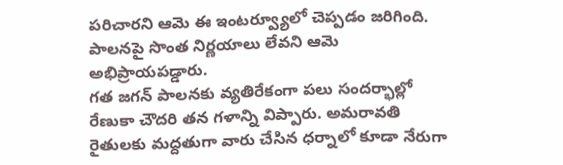పరిచారని ఆమె ఈ ఇంటర్వ్యూలో చెప్పడం జరిగింది. పాలనపై సొంత నిర్ణయాలు లేవని ఆమె అభిప్రాయపడ్డారు.
గత జగన్ పాలనకు వ్యతిరేకంగా పలు సందర్భాల్లో రేణుకా చౌదరి తన గళాన్ని విప్పారు. అమరావతి రైతులకు మద్దతుగా వారు చేసిన ధర్నాలో కూడా నేరుగా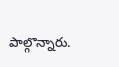పాల్గొన్నారు.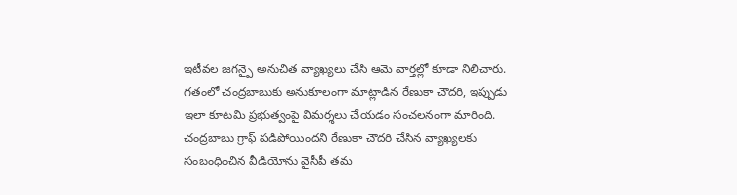ఇటీవల జగన్పై అనుచిత వ్యాఖ్యలు చేసి ఆమె వార్తల్లో కూడా నిలిచారు. గతంలో చంద్రబాబుకు అనుకూలంగా మాట్లాడిన రేణుకా చౌదరి, ఇప్పుడు ఇలా కూటమి ప్రభుత్వంపై విమర్శలు చేయడం సంచలనంగా మారింది. చంద్రబాబు గ్రాఫ్ పడిపోయిందని రేణుకా చౌదరి చేసిన వ్యాఖ్యలకు సంబంధించిన వీడియోను వైసీపీ తమ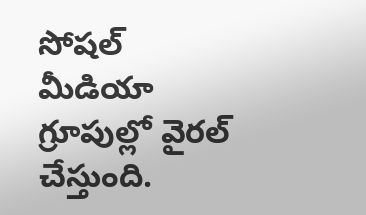సోషల్ మీడియా గ్రూపుల్లో వైరల్ చేస్తుంది.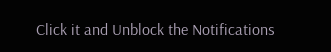Click it and Unblock the Notifications